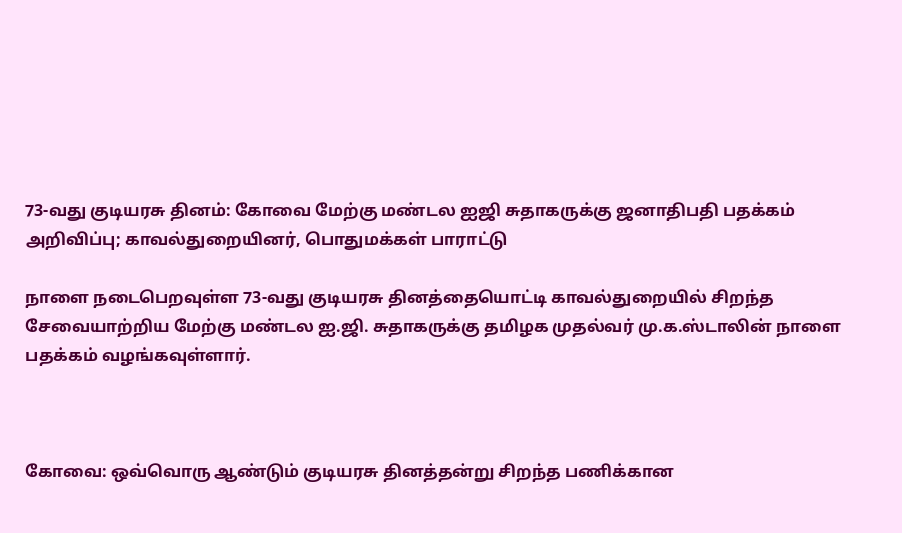73-வது குடியரசு தினம்: கோவை மேற்கு மண்டல ஐஜி சுதாகருக்கு ஜனாதிபதி பதக்கம் அறிவிப்பு; காவல்துறையினர், பொதுமக்கள் பாராட்டு

நாளை நடைபெறவுள்ள 73-வது குடியரசு தினத்தையொட்டி காவல்துறையில் சிறந்த சேவையாற்றிய மேற்கு மண்டல ஐ.ஜி. சுதாகருக்கு தமிழக முதல்வர் மு.க.ஸ்டாலின் நாளை பதக்கம் வழங்கவுள்ளார்.



கோவை: ஒவ்வொரு ஆண்டும் குடியரசு தினத்தன்று சிறந்த பணிக்கான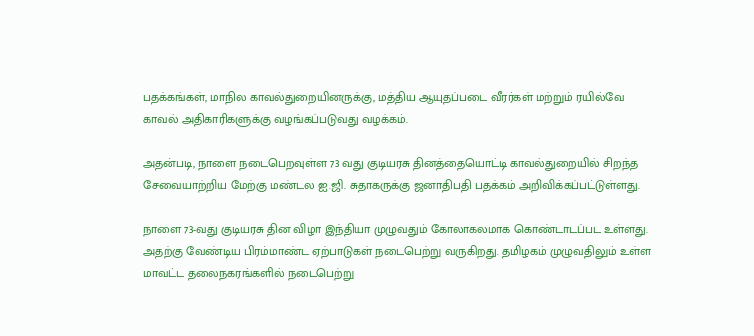பதக்கங்கள், மாநில காவல்துறையினருக்கு, மத்திய ஆயுதப்படை வீரர்கள் மற்றும் ரயில்வே காவல் அதிகாரிகளுக்கு வழங்கப்படுவது வழக்கம்.

அதன்படி, நாளை நடைபெறவுள்ள 73 வது குடியரசு தினத்தையொட்டி காவல்துறையில் சிறந்த சேவையாற்றிய மேற்கு மண்டல ஐ.ஜி. சுதாகருக்கு ஜனாதிபதி பதக்கம் அறிவிக்கப்பட்டுள்ளது.

நாளை 73-வது குடியரசு தின விழா இந்தியா முழுவதும் கோலாகலமாக கொண்டாடப்பட உள்ளது. அதற்கு வேண்டிய பிரம்மாண்ட ஏற்பாடுகள் நடைபெற்று வருகிறது. தமிழகம் முழுவதிலும் உள்ள மாவட்ட தலைநகரங்களில் நடைபெற்று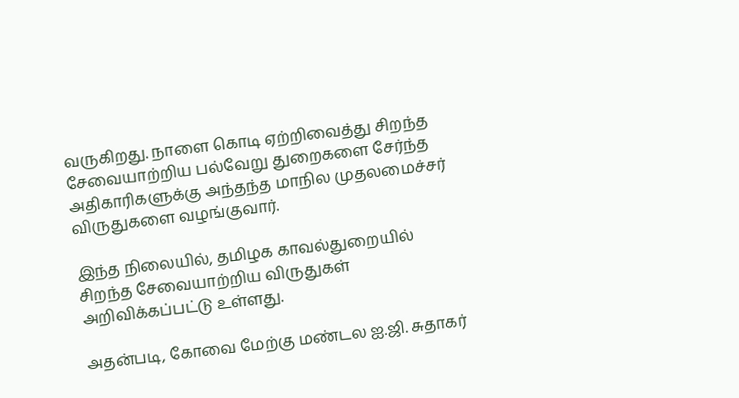வருகிறது. நாளை கொடி ஏற்றிவைத்து சிறந்த சேவையாற்றிய பல்வேறு துறைகளை சேர்ந்த அதிகாரிகளுக்கு அந்தந்த மாநில முதலமைச்சர் விருதுகளை வழங்குவார்.

இந்த நிலையில், தமிழக காவல்துறையில் சிறந்த சேவையாற்றிய விருதுகள் அறிவிக்கப்பட்டு உள்ளது.

அதன்படி, கோவை மேற்கு மண்டல ஐ.ஜி. சுதாகர்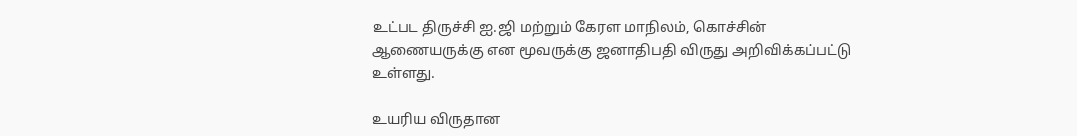உட்பட திருச்சி ஐ.ஜி மற்றும் கேரள மாநிலம், கொச்சின் ஆணையருக்கு என மூவருக்கு ஜனாதிபதி விருது அறிவிக்கப்பட்டு உள்ளது.

உயரிய விருதான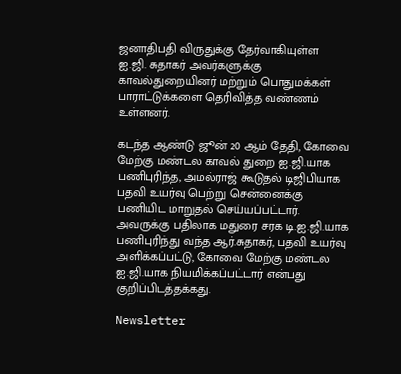ஜனாதிபதி விருதுக்கு தேர்வாகியுள்ள ஐ.ஜி. சுதாகர் அவர்களுக்கு காவல்துறையினர் மற்றும் பொதுமக்கள் பாராட்டுக்களை தெரிவித்த வண்ணம் உள்ளனர்.

கடந்த ஆண்டு ஜூன் 20 ஆம் தேதி, கோவை மேற்கு மண்டல காவல் துறை ஐ.ஜி.யாக பணிபுரிந்த, அமல்ராஜ் கூடுதல் டிஜிபியாக பதவி உயர்வு பெற்று சென்னைக்கு பணியிட மாறுதல் செய்யப்பட்டார். அவருக்கு பதிலாக மதுரை சரக டி.ஐ.ஜி.யாக பணிபுரிந்து வந்த ஆர்.சுதாகர், பதவி உயர்வு அளிக்கப்பட்டு, கோவை மேற்கு மண்டல ஐ.ஜி.யாக நியமிக்கப்பட்டார் என்பது குறிப்பிடத்தக்கது.

Newsletter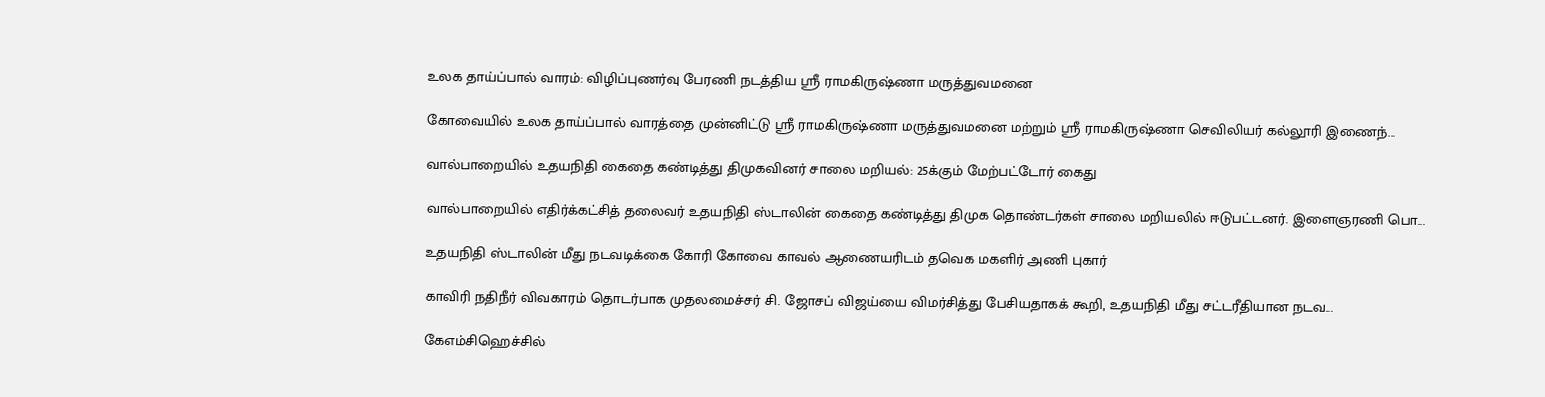உலக தாய்ப்பால் வாரம்: விழிப்புணர்வு பேரணி நடத்திய ஸ்ரீ ராமகிருஷ்ணா மருத்துவமனை

கோவையில் உலக தாய்ப்பால் வாரத்தை முன்னிட்டு ஸ்ரீ ராமகிருஷ்ணா மருத்துவமனை மற்றும் ஸ்ரீ ராமகிருஷ்ணா செவிலியர் கல்லூரி இணைந்...

வால்பாறையில் உதயநிதி கைதை கண்டித்து திமுகவினர் சாலை மறியல்: 25க்கும் மேற்பட்டோர் கைது

வால்பாறையில் எதிர்க்கட்சித் தலைவர் உதயநிதி ஸ்டாலின் கைதை கண்டித்து திமுக தொண்டர்கள் சாலை மறியலில் ஈடுபட்டனர். இளைஞரணி பொ...

உதயநிதி ஸ்டாலின் மீது நடவடிக்கை கோரி கோவை காவல் ஆணையரிடம் தவெக மகளிர் அணி புகார்

காவிரி நதிநீர் விவகாரம் தொடர்பாக முதலமைச்சர் சி. ஜோசப் விஜய்யை விமர்சித்து பேசியதாகக் கூறி, உதயநிதி மீது சட்டரீதியான நடவ...

கேஎம்சிஹெச்சில்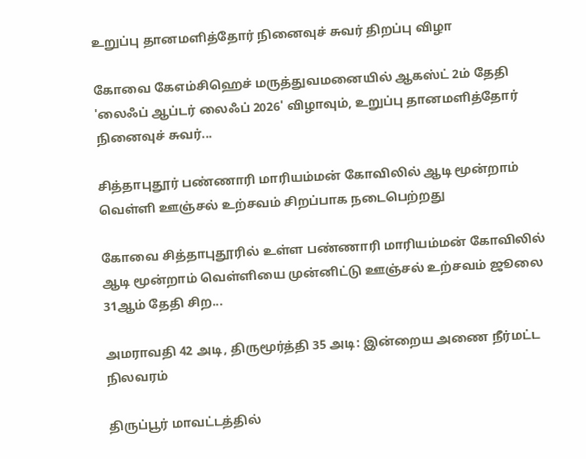உறுப்பு தானமளித்தோர் நினைவுச் சுவர் திறப்பு விழா

கோவை கேஎம்சிஹெச் மருத்துவமனையில் ஆகஸ்ட் 2ம் தேதி 'லைஃப் ஆப்டர் லைஃப் 2026' விழாவும், உறுப்பு தானமளித்தோர் நினைவுச் சுவர்...

சித்தாபுதூர் பண்ணாரி மாரியம்மன் கோவிலில் ஆடி மூன்றாம் வெள்ளி ஊஞ்சல் உற்சவம் சிறப்பாக நடைபெற்றது

கோவை சித்தாபுதூரில் உள்ள பண்ணாரி மாரியம்மன் கோவிலில் ஆடி மூன்றாம் வெள்ளியை முன்னிட்டு ஊஞ்சல் உற்சவம் ஜூலை 31ஆம் தேதி சிற...

அமராவதி 42 அடி, திருமூர்த்தி 35 அடி: இன்றைய அணை நீர்மட்ட நிலவரம்

திருப்பூர் மாவட்டத்தில்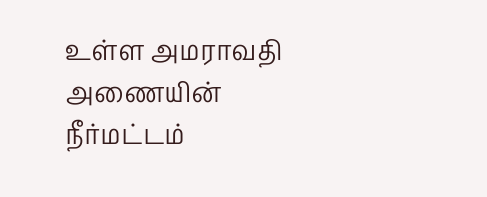உள்ள அமராவதி அணையின் நீர்மட்டம்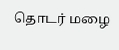தொடர் மழை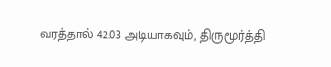வரத்தால் 42.03 அடியாகவும், திருமூர்த்தி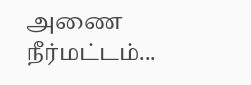அணை நீர்மட்டம்...